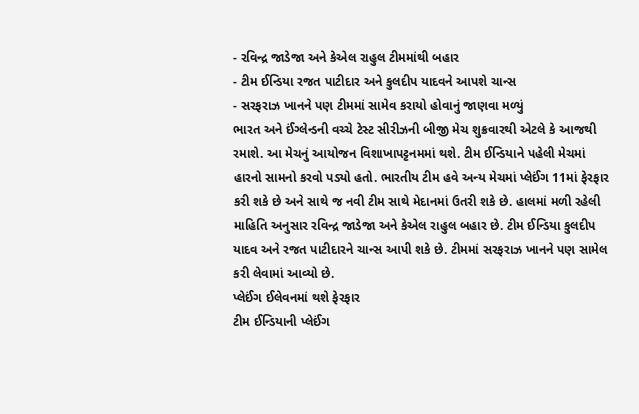- રવિન્દ્ર જાડેજા અને કેએલ રાહુલ ટીમમાંથી બહાર
- ટીમ ઈન્ડિયા રજત પાટીદાર અને કુલદીપ યાદવને આપશે ચાન્સ
- સરફરાઝ ખાનને પણ ટીમમાં સામેવ કરાયો હોવાનું જાણવા મળ્યું
ભારત અને ઈંગ્લેન્ડની વચ્ચે ટેસ્ટ સીરીઝની બીજી મેચ શુક્રવારથી એટલે કે આજથી રમાશે. આ મેચનું આયોજન વિશાખાપટ્ટનમમાં થશે. ટીમ ઈન્ડિયાને પહેલી મેચમાં હારનો સામનો કરવો પડ્યો હતો. ભારતીય ટીમ હવે અન્ય મેચમાં પ્લેઈંગ 11માં ફેરફાર કરી શકે છે અને સાથે જ નવી ટીમ સાથે મેદાનમાં ઉતરી શકે છે. હાલમાં મળી રહેલી માહિતિ અનુસાર રવિન્દ્ર જાડેજા અને કેએલ રાહુલ બહાર છે. ટીમ ઈન્ડિયા કુલદીપ યાદવ અને રજત પાટીદારને ચાન્સ આપી શકે છે. ટીમમાં સરફરાઝ ખાનને પણ સામેલ કરી લેવામાં આવ્યો છે.
પ્લેઈંગ ઈલેવનમાં થશે ફેરફાર
ટીમ ઈન્ડિયાની પ્લેઈંગ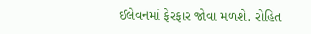ઈલેવનમાં ફેરફાર જોવા મળશે. રોહિત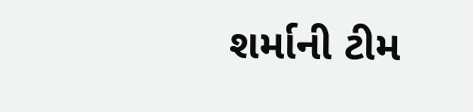શર્માની ટીમ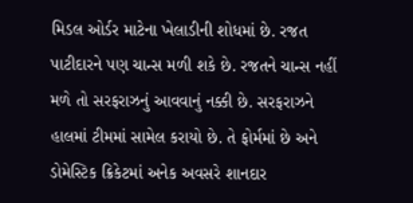મિડલ ઓર્ડર માટેના ખેલાડીની શોધમાં છે. રજત પાટીદારને પણ ચાન્સ મળી શકે છે. રજતને ચાન્સ નહીં મળે તો સરફરાઝનું આવવાનું નક્કી છે. સરફરાઝને હાલમાં ટીમમાં સામેલ કરાયો છે. તે ફોર્મમાં છે અને ડોમેસ્ટિક ક્રિકેટમાં અનેક અવસરે શાનદાર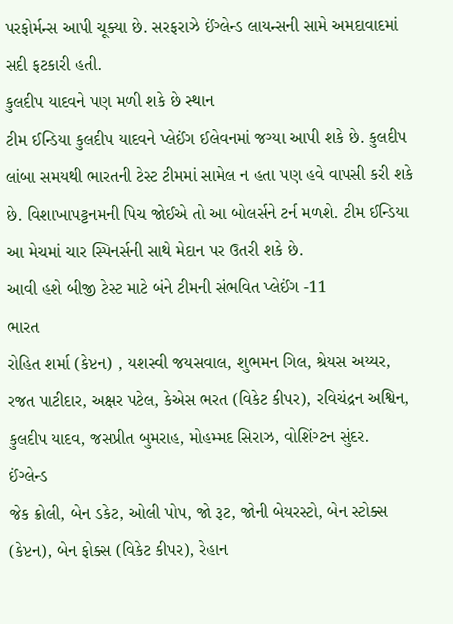પરફોર્મન્સ આપી ચૂક્યા છે. સરફરાઝે ઈંગ્લેન્ડ લાયન્સની સામે અમદાવાદમાં સદી ફટકારી હતી.
કુલદીપ યાદવને પણ મળી શકે છે સ્થાન
ટીમ ઈન્ડિયા કુલદીપ યાદવને પ્લેઈંગ ઈલેવનમાં જગ્યા આપી શકે છે. કુલદીપ લાંબા સમયથી ભારતની ટેસ્ટ ટીમમાં સામેલ ન હતા પણ હવે વાપસી કરી શકે છે. વિશાખાપટ્ટનમની પિચ જોઈએ તો આ બોલર્સને ટર્ન મળશે. ટીમ ઈન્ડિયા આ મેચમાં ચાર સ્પિનર્સની સાથે મેદાન પર ઉતરી શકે છે.
આવી હશે બીજી ટેસ્ટ માટે બંને ટીમની સંભવિત પ્લેઈંગ -11
ભારત
રોહિત શર્મા (કેપ્ટન) , યશસ્વી જયસવાલ, શુભમન ગિલ, શ્રેયસ અય્યર, રજત પાટીદાર, અક્ષર પટેલ, કેએસ ભરત (વિકેટ કીપર), રવિચંદ્રન અશ્વિન, કુલદીપ યાદવ, જસપ્રીત બુમરાહ, મોહમ્મદ સિરાઝ, વોશિંગ્ટન સુંદર.
ઈંગ્લેન્ડ
જેક ક્રોલી, બેન ડકેટ, ઓલી પોપ, જો રૂટ, જોની બેયરસ્ટો, બેન સ્ટોક્સ (કેપ્ટન), બેન ફોક્સ (વિકેટ કીપર), રેહાન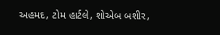અહમદ, ટોમ હાર્ટલે, શોએબ બશીર,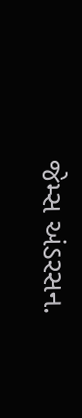જેમ્સ અંડરસન.